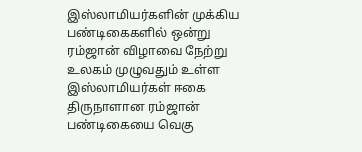இஸ்லாமியர்களின் முக்கிய பண்டிகைகளில் ஒன்று ரம்ஜான் விழாவை நேற்று உலகம் முழுவதும் உள்ள இஸ்லாமியர்கள் ஈகை திருநாளான ரம்ஜான் பண்டிகையை வெகு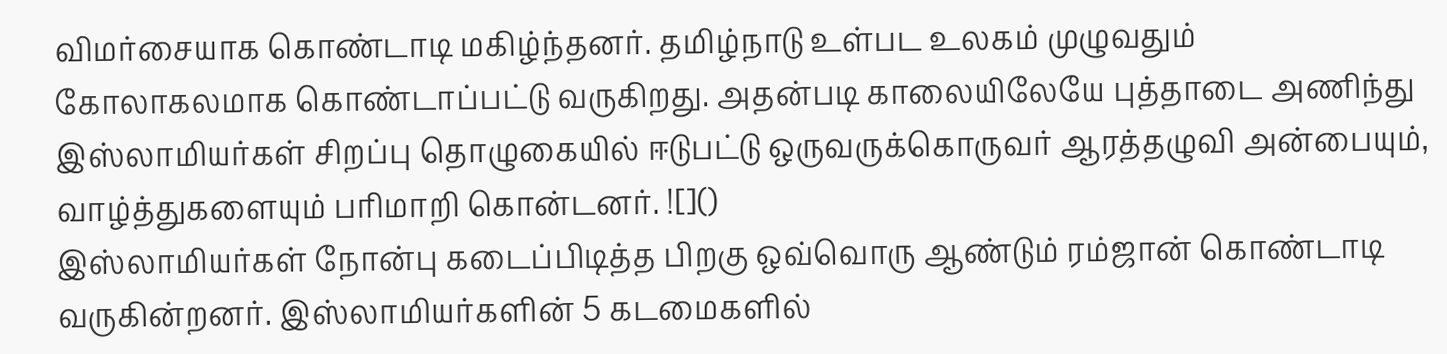விமர்சையாக கொண்டாடி மகிழ்ந்தனர். தமிழ்நாடு உள்பட உலகம் முழுவதும் கோலாகலமாக கொண்டாப்பட்டு வருகிறது. அதன்படி காலையிலேயே புத்தாடை அணிந்து இஸ்லாமியர்கள் சிறப்பு தொழுகையில் ஈடுபட்டு ஒருவருக்கொருவர் ஆரத்தழுவி அன்பையும், வாழ்த்துகளையும் பரிமாறி கொன்டனர். ![]()
இஸ்லாமியர்கள் நோன்பு கடைப்பிடித்த பிறகு ஒவ்வொரு ஆண்டும் ரம்ஜான் கொண்டாடி வருகின்றனர். இஸ்லாமியர்களின் 5 கடமைகளில்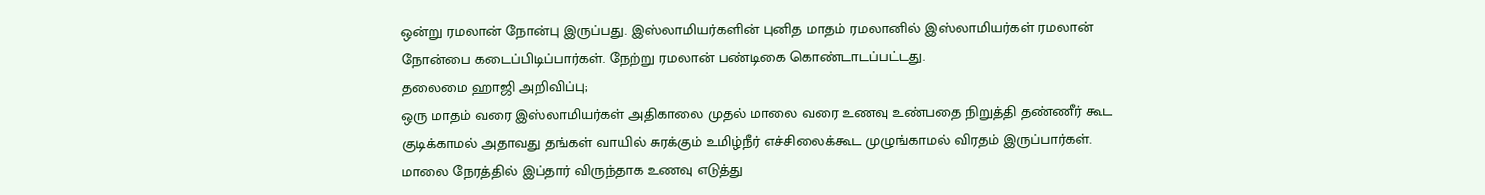ஒன்று ரமலான் நோன்பு இருப்பது. இஸ்லாமியர்களின் புனித மாதம் ரமலானில் இஸ்லாமியர்கள் ரமலான் நோன்பை கடைப்பிடிப்பார்கள். நேற்று ரமலான் பண்டிகை கொண்டாடப்பட்டது.
தலைமை ஹாஜி அறிவிப்பு;
ஒரு மாதம் வரை இஸ்லாமியர்கள் அதிகாலை முதல் மாலை வரை உணவு உண்பதை நிறுத்தி தண்ணீர் கூட குடிக்காமல் அதாவது தங்கள் வாயில் சுரக்கும் உமிழ்நீர் எச்சிலைக்கூட முழுங்காமல் விரதம் இருப்பார்கள். மாலை நேரத்தில் இப்தார் விருந்தாக உணவு எடுத்து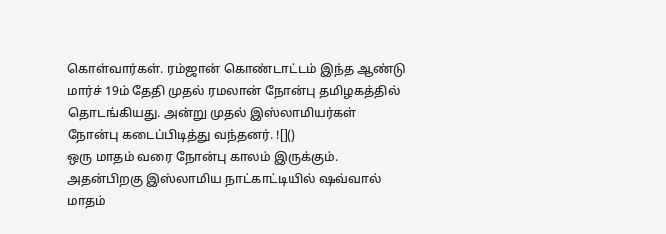கொள்வார்கள். ரம்ஜான் கொண்டாட்டம் இந்த ஆண்டு மார்ச் 19ம் தேதி முதல் ரமலான் நோன்பு தமிழகத்தில் தொடங்கியது. அன்று முதல் இஸ்லாமியர்கள் நோன்பு கடைப்பிடித்து வந்தனர். ![]()
ஒரு மாதம் வரை நோன்பு காலம் இருக்கும். அதன்பிறகு இஸ்லாமிய நாட்காட்டியில் ஷவ்வால் மாதம்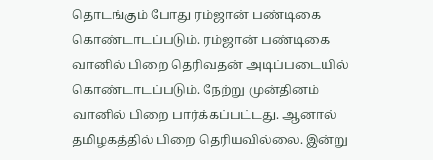தொடங்கும் போது ரம்ஜான் பண்டிகை கொண்டாடப்படும். ரம்ஜான் பண்டிகை வானில் பிறை தெரிவதன் அடிப்படையில் கொண்டாடப்படும். நேற்று முன்தினம் வானில் பிறை பார்க்கப்பட்டது. ஆனால் தமிழகத்தில் பிறை தெரியவில்லை. இன்று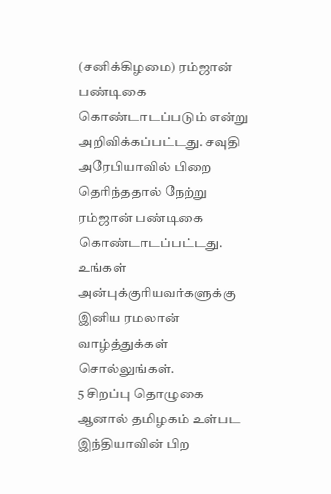(சனிக்கிழமை) ரம்ஜான் பண்டிகை கொண்டாடப்படும் என்று அறிவிக்கப்பட்டது. சவுதி அரேபியாவில் பிறை தெரிந்ததால் நேற்று ரம்ஜான் பண்டிகை கொண்டாடப்பட்டது.
உங்கள் அன்புக்குரியவர்களுக்கு இனிய ரமலான் வாழ்த்துக்கள் சொல்லுங்கள்.
5 சிறப்பு தொழுகை ஆனால் தமிழகம் உள்பட இந்தியாவின் பிற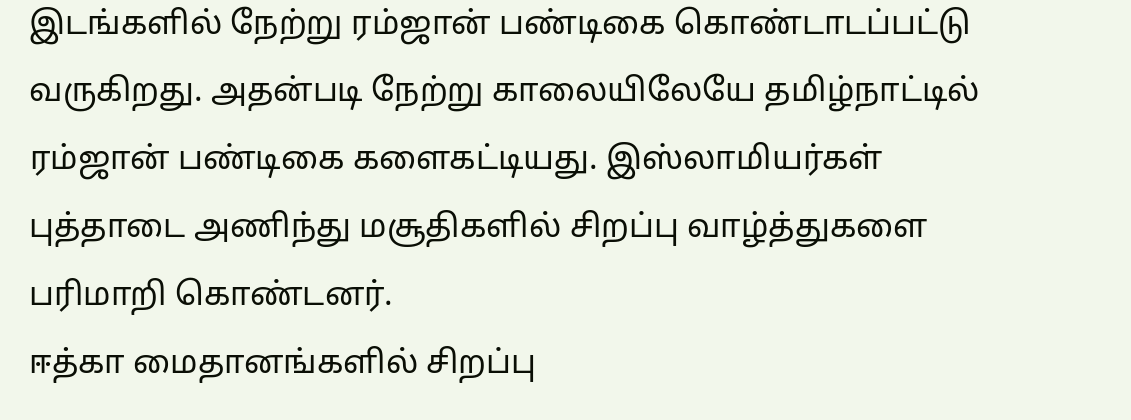இடங்களில் நேற்று ரம்ஜான் பண்டிகை கொண்டாடப்பட்டு வருகிறது. அதன்படி நேற்று காலையிலேயே தமிழ்நாட்டில் ரம்ஜான் பண்டிகை களைகட்டியது. இஸ்லாமியர்கள் புத்தாடை அணிந்து மசூதிகளில் சிறப்பு வாழ்த்துகளை பரிமாறி கொண்டனர்.
ஈத்கா மைதானங்களில் சிறப்பு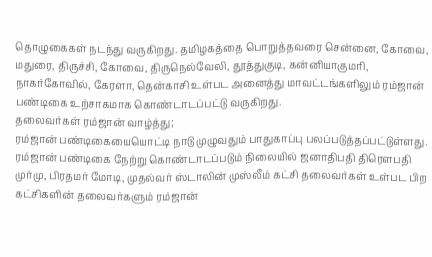தொழுகைகள் நடந்து வருகிறது. தமிழகத்தை பொறுத்தவரை சென்னை, கோவை, மதுரை, திருச்சி, கோவை, திருநெல்வேலி, தூத்துகுடி, கன்னியாகுமரி, நாகர்கோவில், கேரளா, தென்காசி உள்பட அனைத்து மாவட்டங்களிலும் ரம்ஜான் பண்டிகை உற்சாகமாக கொண்டாடப்பட்டு வருகிறது.
தலைவர்கள் ரம்ஜான் வாழ்த்து;
ரம்ஜான் பண்டிகையையொட்டி நாடு முழுவதும் பாதுகாப்பு பலப்படுத்தப்பட்டுள்ளது. ரம்ஜான் பண்டிகை நேற்று கொண்டாடப்படும் நிலையில் ஜனாதிபதி திரெளபதி முர்மு, பிரதமர் மோடி, முதல்வர் ஸ்டாலின் முஸ்லீம் கட்சி தலைவர்கள் உள்பட பிற கட்சிகளின் தலைவர்களும் ரம்ஜான்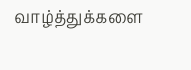வாழ்த்துக்களை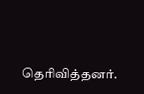தெரிவித்தனர்.